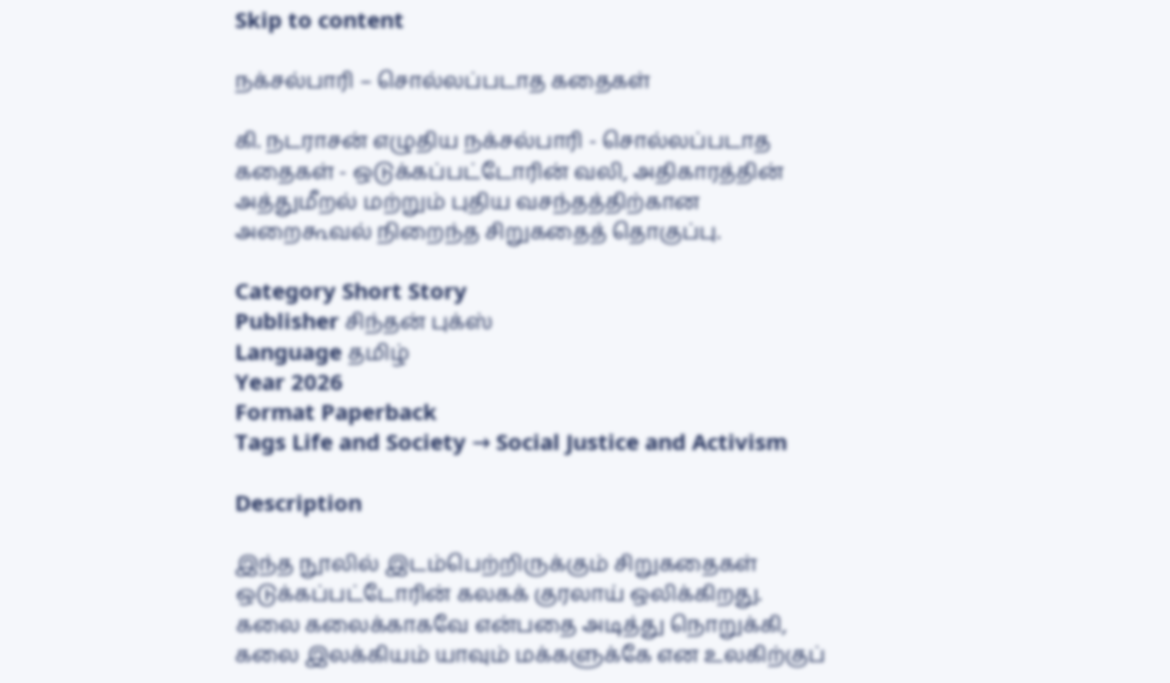Skip to content

நக்சல்பாரி – சொல்லப்படாத கதைகள்

கி. நடராசன் எழுதிய நக்சல்பாரி - சொல்லப்படாத கதைகள் - ஒடுக்கப்பட்டோரின் வலி, அதிகாரத்தின் அத்துமீறல் மற்றும் புதிய வசந்தத்திற்கான அறைகூவல் நிறைந்த சிறுகதைத் தொகுப்பு.

Category Short Story
Publisher சிந்தன் புக்ஸ்
Language தமிழ்
Year 2026
Format Paperback
Tags Life and Society → Social Justice and Activism

Description

இந்த நூலில் இடம்பெற்றிருக்கும் சிறுகதைகள் ஒடுக்கப்பட்டோரின் கலகக் குரலாய் ஒலிக்கிறது. கலை கலைக்காகவே என்பதை அடித்து நொறுக்கி, கலை இலக்கியம் யாவும் மக்களுக்கே என உலகிற்குப்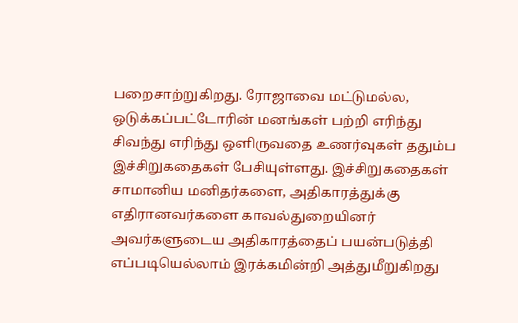பறைசாற்றுகிறது. ரோஜாவை மட்டுமல்ல, ஒடுக்கப்பட்டோரின் மனங்கள் பற்றி எரிந்து சிவந்து எரிந்து ஒளிருவதை உணர்வுகள் ததும்ப இச்சிறுகதைகள் பேசியுள்ளது. இச்சிறுகதைகள் சாமானிய மனிதர்களை, அதிகாரத்துக்கு எதிரானவர்களை காவல்துறையினர் அவர்களுடைய அதிகாரத்தைப் பயன்படுத்தி எப்படியெல்லாம் இரக்கமின்றி அத்துமீறுகிறது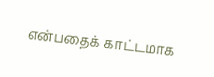என்பதைக் காட்டமாக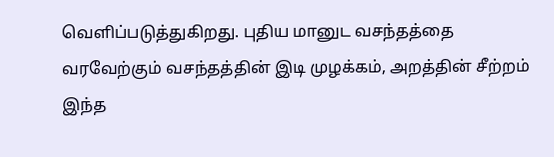வெளிப்படுத்துகிறது. புதிய மானுட வசந்தத்தை வரவேற்கும் வசந்தத்தின் இடி முழக்கம், அறத்தின் சீற்றம் இந்த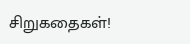சிறுகதைகள்!